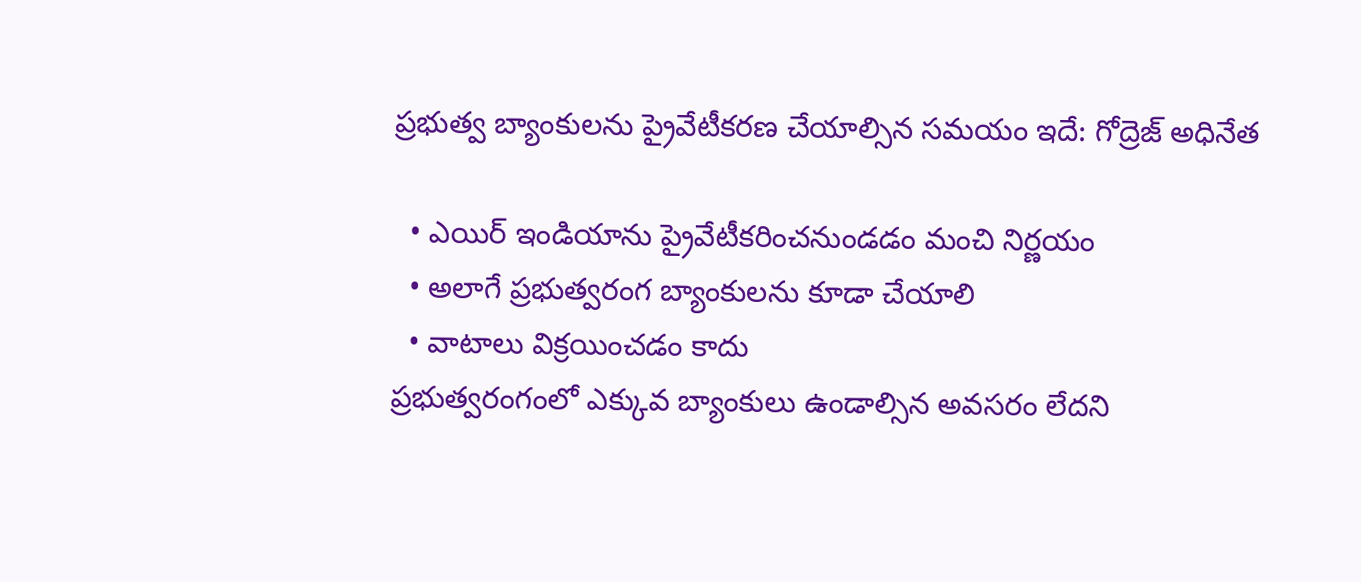ప్రభుత్వ బ్యాంకులను ప్రైవేటీకరణ చేయాల్సిన సమయం ఇదే: గోద్రెజ్ అధినేత

  • ఎయిర్ ఇండియాను ప్రైవేటీకరించనుండడం మంచి నిర్ణయం
  • అలాగే ప్రభుత్వరంగ బ్యాంకులను కూడా చేయాలి
  • వాటాలు విక్రయించడం కాదు
ప్రభుత్వరంగంలో ఎక్కువ బ్యాంకులు ఉండాల్సిన అవసరం లేదని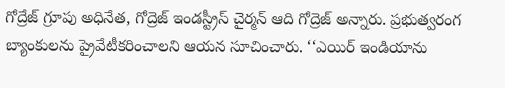గోద్రేజ్ గ్రూపు అధినేత, గోద్రెజ్ ఇండస్ట్రీస్ చైర్మన్ ఆది గోద్రెజ్ అన్నారు. ప్రభుత్వరంగ బ్యాంకులను ప్రైవేటీకరించాలని ఆయన సూచించారు. ‘‘ఎయిర్ ఇండియాను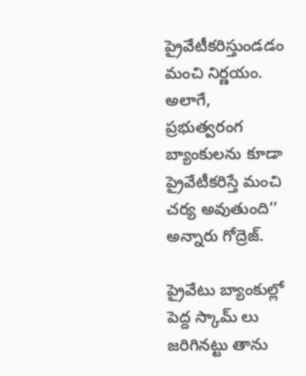ప్రైవేటీకరిస్తుండడం మంచి నిర్ణయం. అలాగే, ప్రభుత్వరంగ బ్యాంకులను కూడా ప్రైవేటీకరిస్తే మంచి చర్య అవుతుంది’’ అన్నారు గోద్రెజ్.

ప్రైవేటు బ్యాంకుల్లో పెద్ద స్కామ్ లు జరిగినట్టు తాను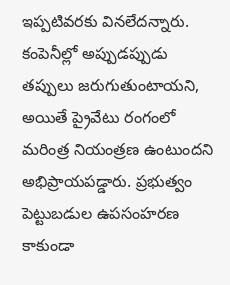ఇప్పటివరకు వినలేదన్నారు. కంపెనీల్లో అప్పుడప్పుడు తప్పులు జరుగుతుంటాయని, అయితే ప్రైవేటు రంగంలో మరింత్ర నియంత్రణ ఉంటుందని అభిప్రాయపడ్డారు. ప్రభుత్వం పెట్టుబడుల ఉపసంహరణ కాకుండా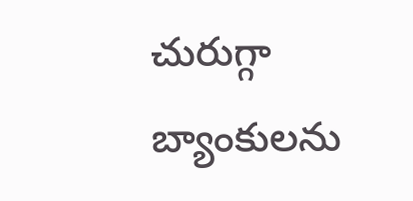చురుగ్గా బ్యాంకులను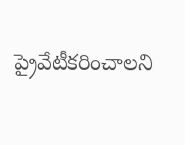ప్రైవేటీకరించాలని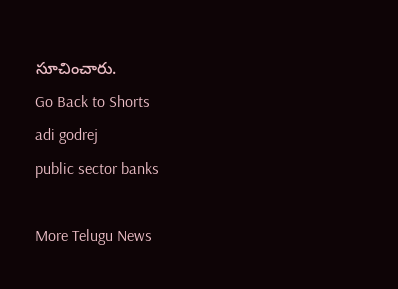సూచించారు.
Go Back to Shorts
adi godrej
public sector banks

More Telugu News